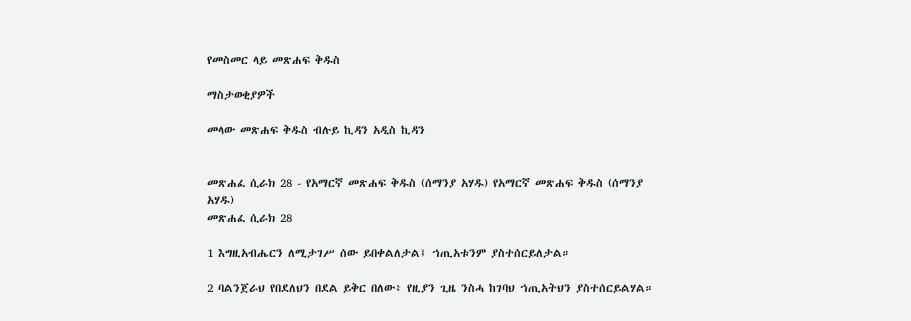የመስመር ላይ መጽሐፍ ቅዱስ

ማስታወቂያዎች

መላው መጽሐፍ ቅዱስ ብሉይ ኪዳን አዲስ ኪዳን


መጽሐፈ ሲራክ 28 - የአማርኛ መጽሐፍ ቅዱስ (ሰማንያ አሃዱ) የአማርኛ መጽሐፍ ቅዱስ (ሰማንያ አሃዱ)
መጽሐፈ ሲራክ 28

1 እግዚአብሔርን ለሚታገሥ ሰው ይበቀልለታል፤ ኀጢአቱንም ያስተሰርይለታል።

2 ባልንጀራህ የበደለህን በደል ይቅር በለው፥ የዚያን ጊዜ ንስሓ ከገባህ ኀጢአትህን ያስተሰርይልሃል።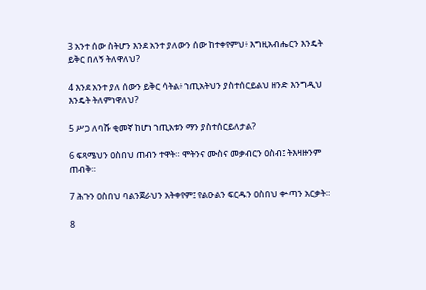3 አንተ ሰው ስትሆን እንደ አንተ ያለውን ሰው ከተቀየምህ፥ እግዚአብሔርን እንዴት ይቅር በለኝ ትለዋለህ?

4 እንደ አንተ ያለ ሰውን ይቅር ሳትል፥ ኀጢአትህን ያስተሰርይልህ ዘንድ እንግዲህ እንዴት ትለምነዋለህ?

5 ሥጋ ለባሹ ቂመኛ ከሆነ ኀጢአቱን ማን ያስተሰርይለታል?

6 ፍጻሜህን ዐስበህ ጠብን ተዋት። ሞትንና ሙስና መቃብርን ዐስብ፤ ትእዛዙንም ጠብቅ።

7 ሕጉን ዐስበህ ባልንጀራህን አትቀየም፤ የልዑልን ፍርዱን ዐስበህ ቍጣን አርቃት።

8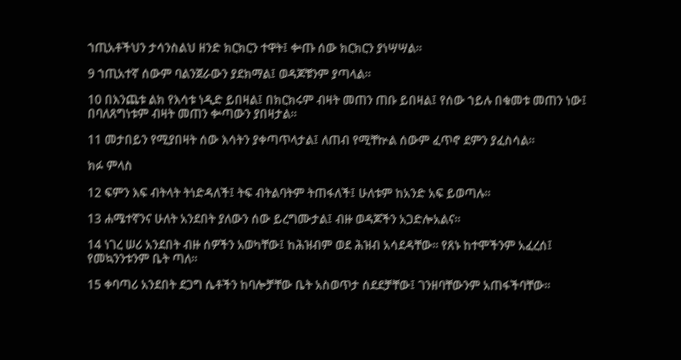ኀጢአቶችህን ታሳንስልህ ዘንድ ክርክርን ተዋት፤ ቍጡ ሰው ክርክርን ያነሣሣል።

9 ኀጢአተኛ ሰውም ባልንጀራውን ያደክማል፤ ወዳጆቹንም ያጣላል።

10 በእንጨቱ ልክ የእሳቱ ነዲድ ይበዛል፤ በክርክሩም ብዛት መጠን ጠቡ ይበዛል፤ የሰው ኀይሉ በቁመቱ መጠን ነው፤ በባለጸግነቱም ብዛት መጠን ቍጣውን ያበዛታል።

11 መታበይን የሚያበዛት ሰው እሳትን ያቀጣጥላታል፤ ለጠብ የሚቸኵል ሰውም ፈጥኖ ደምን ያፈስሳል።

ክፉ ምላስ

12 ፍምን እፍ ብትላት ትነድዳለች፤ ትፍ ብትልባትም ትጠፋለች፤ ሁለቱም ከአንድ አፍ ይወጣሉ።

13 ሐሜተኛንና ሁለት አንደበት ያለውን ሰው ይረግሙታል፤ ብዙ ወዳጆችን አጋድሎአልና።

14 ነገረ ሠሪ አንደበት ብዙ ሰዎችን አወካቸው፤ ከሕዝብም ወደ ሕዝብ አሳደዳቸው። የጸኑ ከተሞችንም አፈረሰ፤ የመኳንንቱንም ቤት ጣለ።

15 ቀባጣሪ አንደበት ደጋግ ሴቶችን ከባሎቻቸው ቤት አስወጥታ ሰደደቻቸው፤ ገንዘባቸውንም አጠፋችባቸው።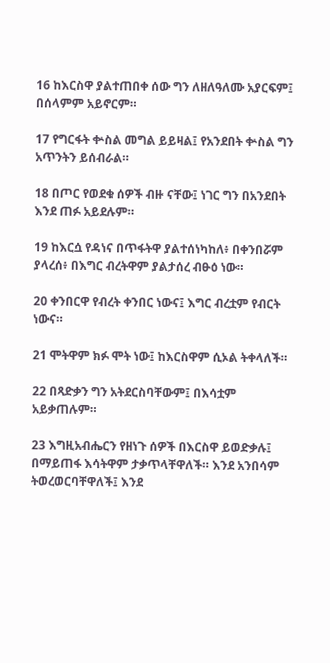16 ከእርስዋ ያልተጠበቀ ሰው ግን ለዘለዓለሙ አያርፍም፤ በሰላምም አይኖርም።

17 የግርፋት ቍስል መግል ይይዛል፤ የአንደበት ቍስል ግን አጥንትን ይሰብራል።

18 በጦር የወደቁ ሰዎች ብዙ ናቸው፤ ነገር ግን በአንደበት እንደ ጠፉ አይደሉም።

19 ከእርሷ የዳነና በጥፋትዋ ያልተሰነካከለ፥ በቀንበሯም ያላረሰ፥ በእግር ብረትዋም ያልታሰረ ብፁዕ ነው።

20 ቀንበርዋ የብረት ቀንበር ነውና፤ እግር ብረቷም የብርት ነውና።

21 ሞትዋም ክፉ ሞት ነው፤ ከእርስዋም ሲኦል ትቀላለች።

22 በጻድቃን ግን አትደርስባቸውም፤ በእሳቷም አይቃጠሉም።

23 እግዚአብሔርን የዘነጉ ሰዎች በእርስዋ ይወድቃሉ፤ በማይጠፋ እሳትዋም ታቃጥላቸዋለች። እንደ አንበሳም ትወረወርባቸዋለች፤ እንደ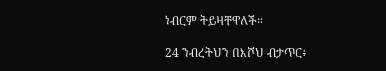ነብርም ትይዛቸዋለች።

24 ንብረትህን በእሾህ ብታጥር፥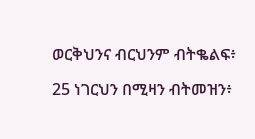ወርቅህንና ብርህንም ብትቈልፍ፥

25 ነገርህን በሚዛን ብትመዝን፥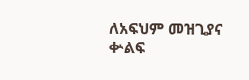ለአፍህም መዝጊያና ቍልፍ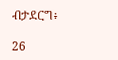ብታደርግ፥

26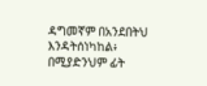ዳግመኛም በአንደበትህ እንዳትሰነካከል፥ በሚያድንህም ፊት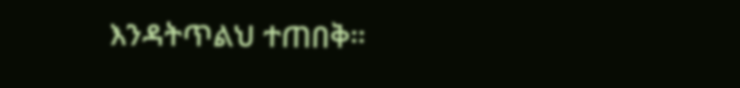እንዳትጥልህ ተጠበቅ።